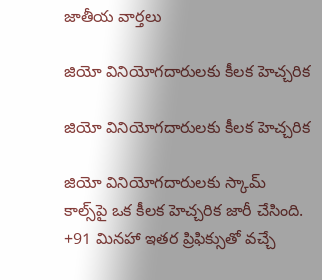జాతీయ వార్తలు

జియో వినియోగదారులకు కీలక హెచ్చరిక

జియో వినియోగదారులకు కీలక హెచ్చరిక

జియో వినియోగదారులకు స్కామ్ కాల్స్‌పై ఒక కీలక హెచ్చరిక జారీ చేసింది. +91 మినహా ఇతర ప్రిఫిక్సుతో వచ్చే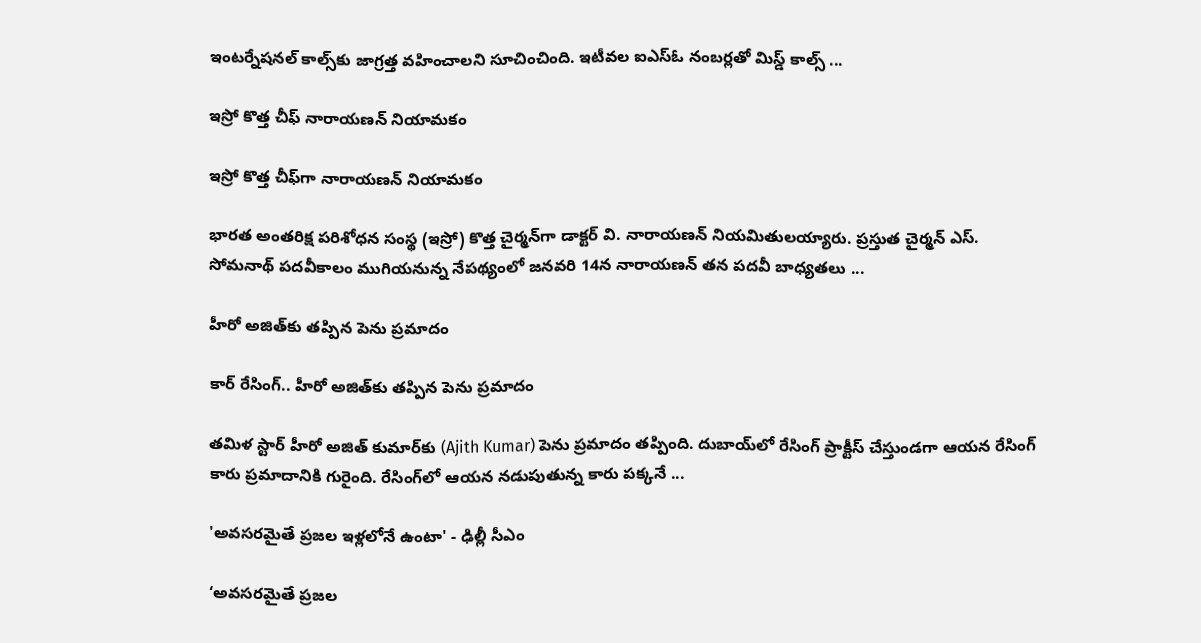ఇంటర్నేషనల్ కాల్స్‌కు జాగ్రత్త వహించాలని సూచించింది. ఇటీవల ఐఎస్ఓ నంబర్లతో మిస్డ్ కాల్స్ ...

ఇస్రో కొత్త చీఫ్ నారాయణన్ నియామకం

ఇస్రో కొత్త చీఫ్‌గా నారాయణన్ నియామకం

భారత అంతరిక్ష పరిశోధన సంస్థ (ఇస్రో) కొత్త చైర్మన్‌గా డాక్టర్ వి. నారాయణన్ నియమితులయ్యారు. ప్రస్తుత చైర్మన్ ఎస్. సోమనాథ్ పదవీకాలం ముగియనున్న నేపథ్యంలో జనవరి 14న నారాయణన్ తన పదవీ బాధ్యతలు ...

హీరో అజిత్‌కు త‌ప్పిన పెను ప్రమాదం

కార్ రేసింగ్‌.. హీరో అజిత్‌కు త‌ప్పిన పెను ప్రమాదం

తమిళ స్టార్ హీరో అజిత్‌ కుమార్‌కు (Ajith Kumar) పెను ప్ర‌మాదం త‌ప్పింది. దుబాయ్‌లో రేసింగ్ ప్రాక్టీస్ చేస్తుండగా ఆయ‌న రేసింగ్ కారు ప్ర‌మాదానికి గురైంది. రేసింగ్‌లో ఆయన నడుపుతున్న కారు పక్కనే ...

'అవసరమైతే ప్రజల ఇళ్లలోనే ఉంటా' - ఢిల్లీ సీఎం

‘అవసరమైతే ప్రజల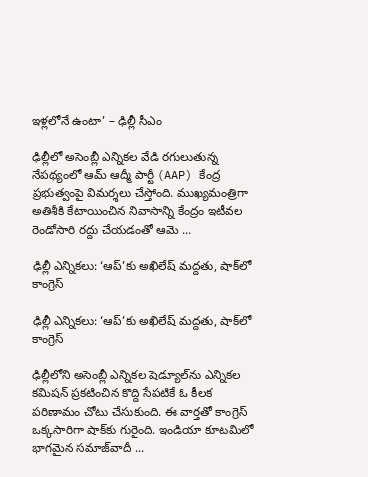ఇళ్లలోనే ఉంటా’ – ఢిల్లీ సీఎం

ఢిల్లీలో అసెంబ్లీ ఎన్నికల వేడి రగులుతున్న నేపథ్యంలో ఆమ్‌ ఆద్మీ పార్టీ (AAP) కేంద్ర ప్రభుత్వంపై విమర్శలు చేస్తోంది. ముఖ్యమంత్రిగా అతిశీకి కేటాయించిన నివాసాన్ని కేంద్రం ఇటీవల రెండోసారి రద్దు చేయ‌డంతో ఆమె ...

ఢిల్లీ ఎన్నికలు: ‘ఆప్‌’కు అఖిలేష్‌ మద్దతు, షాక్‌లో కాంగ్రెస్‌

ఢిల్లీ ఎన్నికలు: ‘ఆప్‌’కు అఖిలేష్‌ మద్దతు, షాక్‌లో కాంగ్రెస్‌

ఢిల్లీలోని అసెంబ్లీ ఎన్నికల షెడ్యూల్‌ను ఎన్నికల కమిషన్‌ ప్రకటించిన కొద్ది సేపటికే ఓ కీల‌క ప‌రిణామం చోటు చేసుకుంది. ఈ వార్త‌తో కాంగ్రెస్ ఒక్క‌సారిగా షాక్‌కు గురైంది. ఇండియా కూటమిలో భాగ‌మైన‌ సమాజ్‌వాదీ ...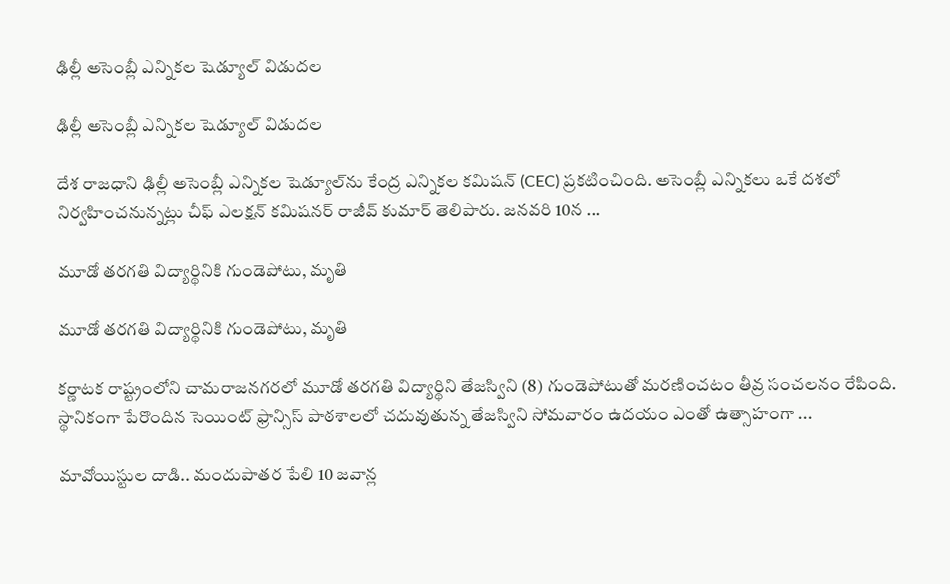ఢిల్లీ అసెంబ్లీ ఎన్నిక‌ల షెడ్యూల్ విడుద‌ల‌

ఢిల్లీ అసెంబ్లీ ఎన్నిక‌ల షెడ్యూల్ విడుద‌ల‌

దేశ రాజ‌ధాని ఢిల్లీ అసెంబ్లీ ఎన్నికల షెడ్యూల్‌ను కేంద్ర ఎన్నికల క‌మిష‌న్ (CEC) ప్రకటించింది. అసెంబ్లీ ఎన్నిక‌లు ఒకే దశలో నిర్వహించనున్న‌ట్లు చీఫ్ ఎలక్షన్ కమిషనర్ రాజీవ్ కుమార్ తెలిపారు. జనవరి 10న ...

మూడో తరగతి విద్యార్థినికి గుండెపోటు, మృతి

మూడో తరగతి విద్యార్థినికి గుండెపోటు, మృతి

కర్ణాటక రాష్ట్రంలోని చామరాజనగరలో మూడో తరగతి విద్యార్థిని తేజస్విని (8) గుండెపోటుతో మరణించటం తీవ్ర సంచ‌ల‌నం రేపింది. స్థానికంగా పేరొందిన సెయింట్ ఫ్రాన్సిస్ పాఠశాలలో చదువుతున్న తేజస్విని సోమవారం ఉదయం ఎంతో ఉత్సాహంగా ...

మావోయిస్టుల దాడి.. మందుపాత‌ర పేలి 10 జవాన్ల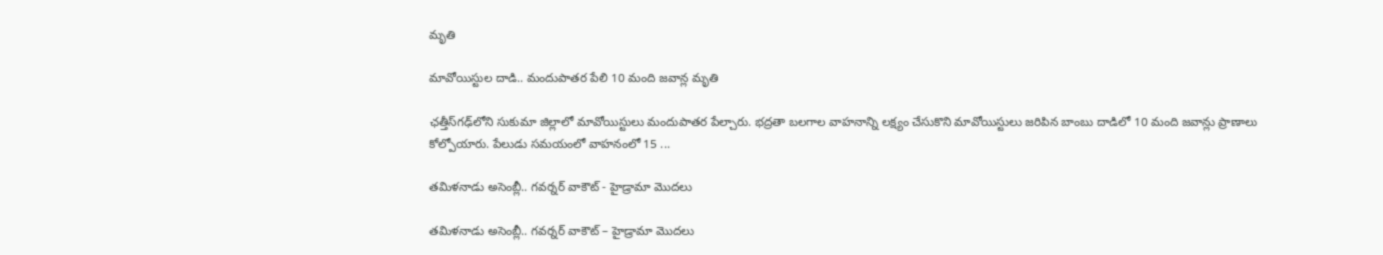మృతి

మావోయిస్టుల దాడి.. మందుపాత‌ర పేలి 10 మంది జవాన్ల మృతి

ఛత్తీస్‌గ‌ఢ్‌లోని సుకుమా జిల్లాలో మావోయిస్టులు మందుపాత‌ర పేల్చారు. భద్రతా బలగాల వాహనాన్ని లక్ష్యం చేసుకొని మావోయిస్టులు జ‌రిపిన బాంబు దాడిలో 10 మంది జవాన్లు ప్రాణాలు కోల్పోయారు. పేలుడు సమయంలో వాహనంలో 15 ...

తమిళనాడు అసెంబ్లీ.. గవర్నర్ వాకౌట్ - హైడ్రామా మొదలు

తమిళనాడు అసెంబ్లీ.. గవర్నర్ వాకౌట్ – హైడ్రామా మొదలు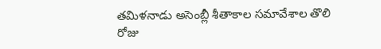తమిళనాడు అసెంబ్లీ శీతాకాల సమావేశాల తొలి రోజు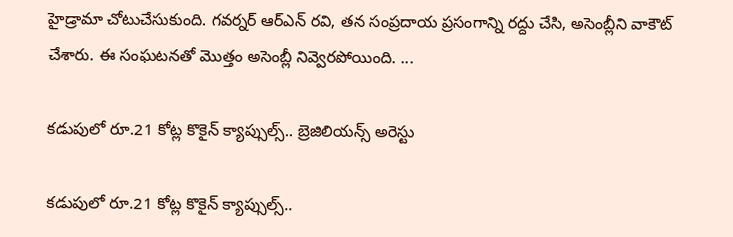హైడ్రామా చోటుచేసుకుంది. గవర్నర్ ఆర్‌ఎన్ రవి, తన సంప్రదాయ ప్రసంగాన్ని రద్దు చేసి, అసెంబ్లీని వాకౌట్ చేశారు. ఈ సంఘటనతో మొత్తం అసెంబ్లీ నివ్వెర‌పోయింది. ...

క‌డుపులో రూ.21 కోట్ల కొకైన్ క్యాప్సుల్స్‌.. బ్రెజిలియన్స్‌ అరెస్టు

క‌డుపులో రూ.21 కోట్ల కొకైన్ క్యాప్సుల్స్‌..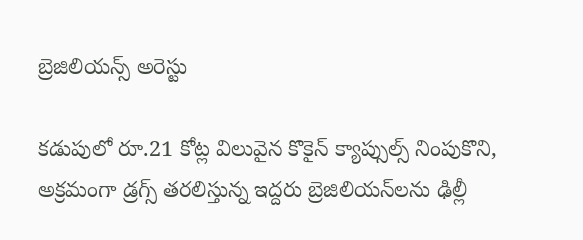బ్రెజిలియన్స్‌ అరెస్టు

క‌డుపులో రూ.21 కోట్ల విలువైన కొకైన్ క్యాప్సుల్స్ నింపుకొని, అక్రమంగా డ్ర‌గ్స్‌ తరలిస్తున్న ఇద్దరు బ్రెజిలియన్‌లను ఢిల్లీ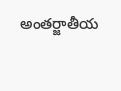అంతర్జాతీయ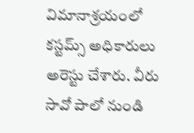విమానాశ్రయంలో కస్టమ్స్ అధికారులు అరెస్టు చేశారు. వీరు సావో పాలో నుండి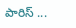పారిస్‌ ...